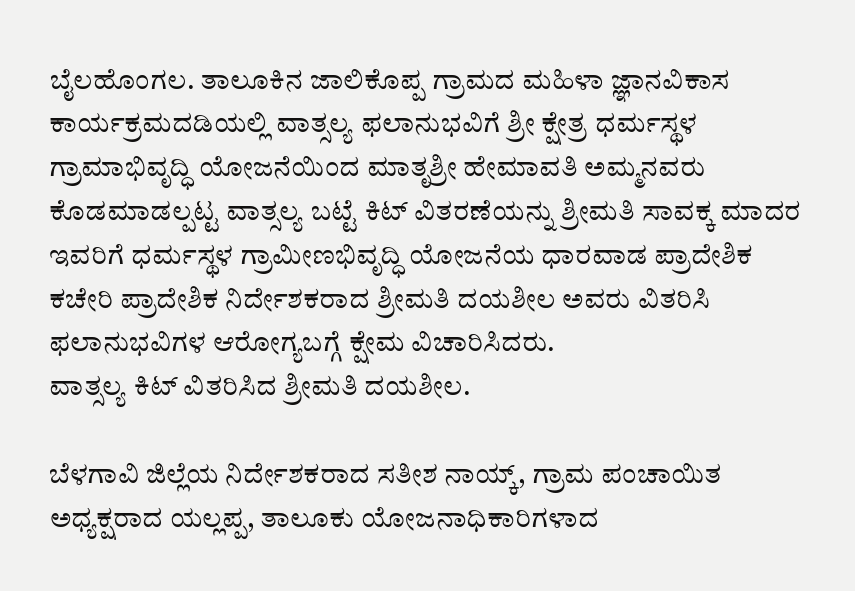ಬೈಲಹೊಂಗಲ. ತಾಲೂಕಿನ ಜಾಲಿಕೊಪ್ಪ ಗ್ರಾಮದ ಮಹಿಳಾ ಜ್ಞಾನವಿಕಾಸ ಕಾರ್ಯಕ್ರಮದಡಿಯಲ್ಲಿ ವಾತ್ಸಲ್ಯ ಫಲಾನುಭವಿಗೆ ಶ್ರೀ ಕ್ಷೇತ್ರ ಧರ್ಮಸ್ಥಳ ಗ್ರಾಮಾಭಿವೃದ್ಧಿ ಯೋಜನೆಯಿಂದ ಮಾತೃಶ್ರೀ ಹೇಮಾವತಿ ಅಮ್ಮನವರು ಕೊಡಮಾಡಲ್ಪಟ್ಟ ವಾತ್ಸಲ್ಯ ಬಟ್ಟೆ ಕಿಟ್ ವಿತರಣೆಯನ್ನು ಶ್ರೀಮತಿ ಸಾವಕ್ಕ ಮಾದರ ಇವರಿಗೆ ಧರ್ಮಸ್ಥಳ ಗ್ರಾಮೀಣಭಿವೃದ್ಧಿ ಯೋಜನೆಯ ಧಾರವಾಡ ಪ್ರಾದೇಶಿಕ ಕಚೇರಿ ಪ್ರಾದೇಶಿಕ ನಿರ್ದೇಶಕರಾದ ಶ್ರೀಮತಿ ದಯಶೀಲ ಅವರು ವಿತರಿಸಿ ಫಲಾನುಭವಿಗಳ ಆರೋಗ್ಯಬಗ್ಗೆ ಕ್ಷೇಮ ವಿಚಾರಿಸಿದರು.
ವಾತ್ಸಲ್ಯ ಕಿಟ್ ವಿತರಿಸಿದ ಶ್ರೀಮತಿ ದಯಶೀಲ.

ಬೆಳಗಾವಿ ಜಿಲ್ಲೆಯ ನಿರ್ದೇಶಕರಾದ ಸತೀಶ ನಾಯ್ಕ್, ಗ್ರಾಮ ಪಂಚಾಯಿತ ಅಧ್ಯಕ್ಷರಾದ ಯಲ್ಲಪ್ಪ, ತಾಲೂಕು ಯೋಜನಾಧಿಕಾರಿಗಳಾದ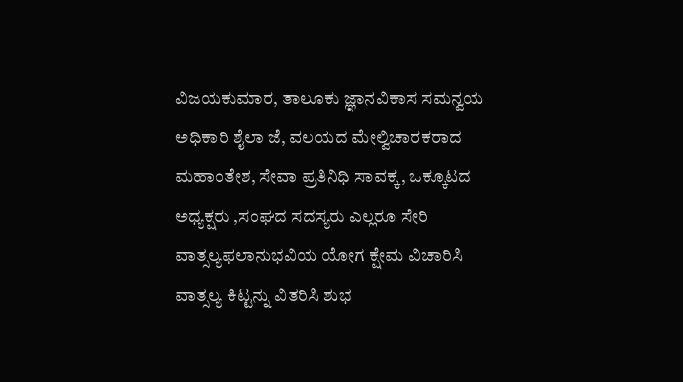ವಿಜಯಕುಮಾರ, ತಾಲೂಕು ಜ್ಞಾನವಿಕಾಸ ಸಮನ್ವಯ ಅಧಿಕಾರಿ ಶೈಲಾ ಜೆ, ವಲಯದ ಮೇಲ್ವಿಚಾರಕರಾದ ಮಹಾಂತೇಶ, ಸೇವಾ ಪ್ರತಿನಿಧಿ ಸಾವಕ್ಕ, ಒಕ್ಕೂಟದ ಅಧ್ಯಕ್ಷರು ,ಸಂಘದ ಸದಸ್ಯರು ಎಲ್ಲರೂ ಸೇರಿ ವಾತ್ಸಲ್ಯಫಲಾನುಭವಿಯ ಯೋಗ ಕ್ಷೇಮ ವಿಚಾರಿಸಿ ವಾತ್ಸಲ್ಯ ಕಿಟ್ಟನ್ನು ವಿತರಿಸಿ ಶುಭ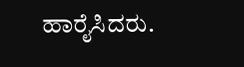ಹಾರೈಸಿದರು.